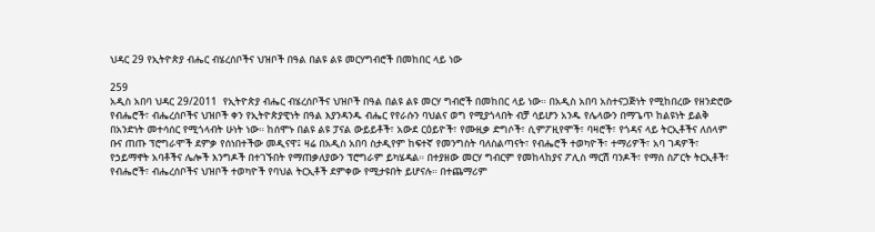ህዳር 29 የኢትዮጵያ ብሔር ብሄረሰቦችና ህዝቦች በዓል በልዩ ልዩ መርሃግብሮች በመከበር ላይ ነው

259
አዲስ አበባ ህዳር 29/2011  የኢትዮጵያ ብሔር ብሄረሰቦችና ህዝቦች በዓል በልዩ ልዩ መርሃ ግብሮች በመከበር ላይ ነው። በአዲስ አበባ አስተናጋጅነት የሚከበረው የዘንድሮው የብሔሮች፣ ብሔረሰቦችና ህዝቦች ቀን የኢትዮጵያዊነት በዓል እያንዳንዱ ብሔር የየራሱን ባህልና ወግ የሚያጎላበት ብቻ ሳይሆን አንዱ የሌላውን በማጌጥ ከልዩነት ይልቅ በአንድነት መተሳሰር የሚጎላብት ሁነት ነው። ከሰሞኑ በልዩ ልዩ ፓናል ውይይቶች፣ አውደ ርዕይዮች፣ የሙዚቃ ድግሶች፣ ሲምፖዚየሞች፣ ባዛሮች፣ የጎዳና ላይ ትርኢቶችና ለሰላም ቡና ጠጡ ፕሮግራሞች ደምቃ የሰነበተችው መዲናዋ፤ ዛሬ በአዲስ አበባ ስታዲየም ከፍተኛ የመንግስት ባለስልጣናት፣ የብሔሮች ተወካዮች፣ ተማሪዎች፣ አባ ገዳዎች፣ የኃይማኖት አባቶችና ሌሎች እንግዶች በተገኙበት የማጠቃለያውን ፕሮግራም ይካሄዳል። በተያዘው መርሃ ግብርም የመከላከያና ፖሊስ ማርሽ ባንዶች፣ የማስ ስፖርት ትርኢቶች፣ የብሔሮች፣ ብሔረሰቦችና ህዝቦች ተወካዮች የባህል ትርኢቶች ደምቀው የሚታዩበት ይሆናሉ። በተጨማሪም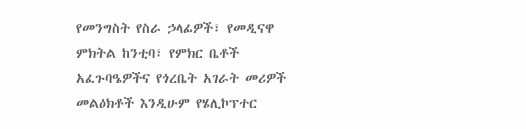የመንግስት የስራ ኃላፊዎች፣ የመዲናዋ ምክትል ከንቲባ፣ የምክር ቤቶች አፈጉባዔዎችና የጎረቤት አገራት መሪዎች መልዕክቶች እንዲሁም የሄሊኮፕተር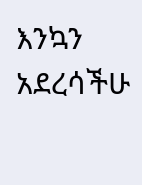እንኳን አደረሳችሁ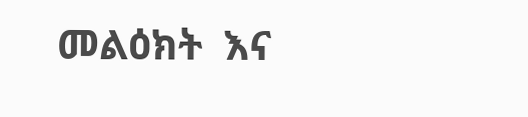መልዕክት  እና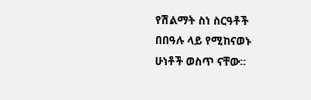የሽልማት ስነ ስርዓቶች  በበዓሉ ላይ የሚከናወኑ ሁነቶች ወስጥ ናቸው።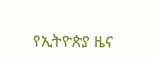የኢትዮጵያ ዜና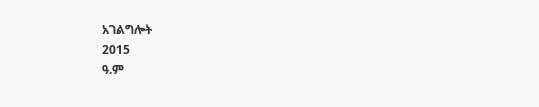አገልግሎት
2015
ዓ.ም